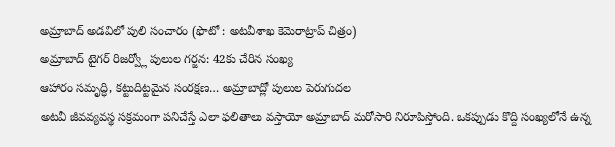అమ్రాబాద్ అడవిలో పులి సంచారం (ఫొటో : అటవీశాఖ కెమెరాట్రాప్ చిత్రం)
అమ్రాబాద్ టైగర్ రిజర్వ్లో పులుల గర్జన: 42కు చేరిన సంఖ్య
ఆహారం సమృద్ధి, కట్టుదిట్టమైన సంరక్షణ… అమ్రాబాద్లో పులుల పెరుగుదల
అటవీ జీవవ్యవస్థ సక్రమంగా పనిచేస్తే ఎలా ఫలితాలు వస్తాయో అమ్రాబాద్ మరోసారి నిరూపిస్తోంది. ఒకప్పుడు కొద్ది సంఖ్యలోనే ఉన్న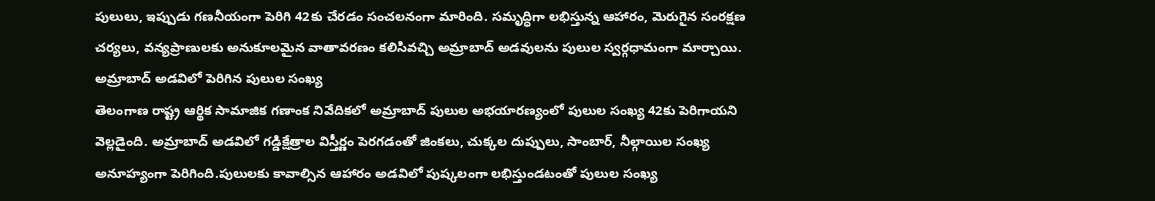పులులు, ఇప్పుడు గణనీయంగా పెరిగి 42కు చేరడం సంచలనంగా మారింది. సమృద్ధిగా లభిస్తున్న ఆహారం, మెరుగైన సంరక్షణ చర్యలు, వన్యప్రాణులకు అనుకూలమైన వాతావరణం కలిసివచ్చి అమ్రాబాద్ అడవులను పులుల స్వర్గధామంగా మార్చాయి.
అమ్రాబాద్ అడవిలో పెరిగిన పులుల సంఖ్య
తెలంగాణ రాష్ట్ర ఆర్థిక సామాజిక గణాంక నివేదికలో అమ్రాబాద్ పులుల అభయారణ్యంలో పులుల సంఖ్య 42కు పెరిగాయని వెల్లడైంది. అమ్రాబాద్ అడవిలో గడ్డిక్షేత్రాల విస్తీర్ణం పెరగడంతో జింకలు, చుక్కల దుప్పులు, సాంబార్, నీల్గాయిల సంఖ్య అనూహ్యంగా పెరిగింది.పులులకు కావాల్సిన ఆహారం అడవిలో పుష్కలంగా లభిస్తుండటంతో పులుల సంఖ్య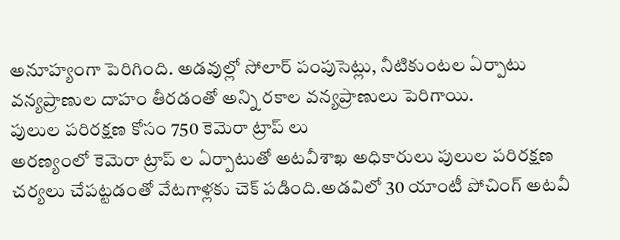అనూహ్యంగా పెరిగింది. అడవుల్లో సోలార్ పంపుసెట్లు, నీటికుంటల ఏర్పాటు వన్యప్రాణుల దాహం తీరడంతో అన్ని రకాల వన్యప్రాణులు పెరిగాయి.
పులుల పరిరక్షణ కోసం 750 కెమెరా ట్రాప్ లు
అరణ్యంలో కెమెరా ట్రాప్ ల ఏర్పాటుతో అటవీశాఖ అధికారులు పులుల పరిరక్షణ చర్యలు చేపట్టడంతో వేటగాళ్లకు చెక్ పడింది.అడవిలో 30 యాంటీ పోచింగ్ అటవీ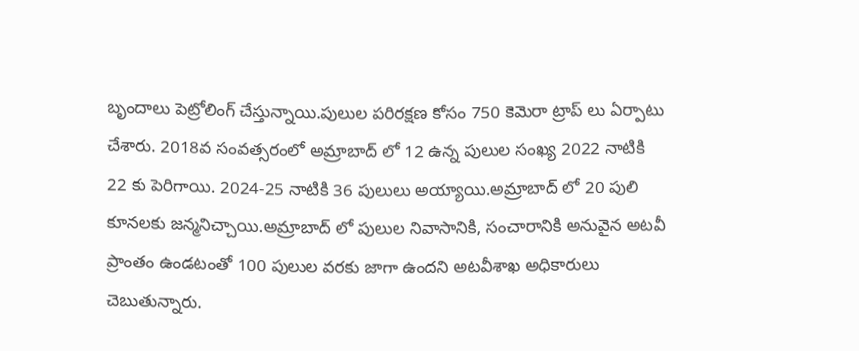బృందాలు పెట్రోలింగ్ చేస్తున్నాయి.పులుల పరిరక్షణ కోసం 750 కెమెరా ట్రాప్ లు ఏర్పాటు చేశారు. 2018వ సంవత్సరంలో అమ్రాబాద్ లో 12 ఉన్న పులుల సంఖ్య 2022 నాటికి 22 కు పెరిగాయి. 2024-25 నాటికి 36 పులులు అయ్యాయి.అమ్రాబాద్ లో 20 పులి కూనలకు జన్మనిచ్చాయి.అమ్రాబాద్ లో పులుల నివాసానికి, సంచారానికి అనువైన అటవీ ప్రాంతం ఉండటంతో 100 పులుల వరకు జాగా ఉందని అటవీశాఖ అధికారులు చెబుతున్నారు.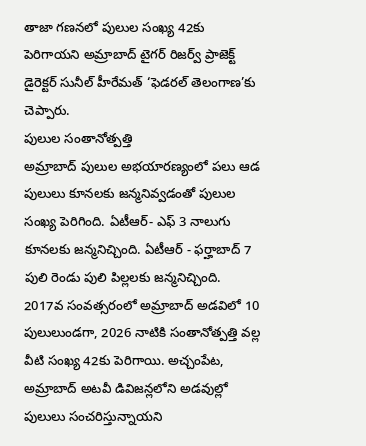తాజా గణనలో పులుల సంఖ్య 42కు పెరిగాయని అమ్రాబాద్ టైగర్ రిజర్వ్ ప్రాజెక్ట్ డైరెక్టర్ సునీల్ హీరేమత్ ‘ఫెడరల్ తెలంగాణ’కు చెప్పారు.
పులుల సంతానోత్పత్తి
అమ్రాబాద్ పులుల అభయారణ్యంలో పలు ఆడ పులులు కూనలకు జన్మనివ్వడంతో పులుల సంఖ్య పెరిగింది. ఏటీఆర్- ఎఫ్ 3 నాలుగు కూనలకు జన్మనిచ్చింది. ఏటీఆర్ - ఫర్హాబాద్ 7 పులి రెండు పులి పిల్లలకు జన్మనిచ్చింది. 2017వ సంవత్సరంలో అమ్రాబాద్ అడవిలో 10 పులులుండగా, 2026 నాటికి సంతానోత్పత్తి వల్ల వీటి సంఖ్య 42కు పెరిగాయి. అచ్చంపేట, అమ్రాబాద్ అటవీ డివిజన్లలోని అడవుల్లో పులులు సంచరిస్తున్నాయని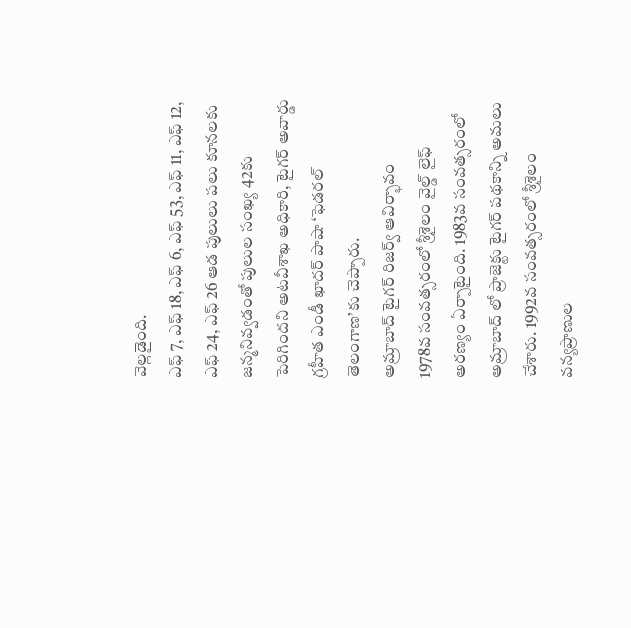వెల్లడైంది.
ఎఫ్ 7, ఎఫ్ 18, ఎఫ్ 6, ఎఫ్ 53, ఎఫ్ 11, ఎఫ్ 12, ఎఫ్ 24, ఎఫ్ 26 ఆడ పులులు పలు కూనలకు జన్మనివ్వడంతో పులుల సంఖ్య 42కు పెరిగిందని అటవీశాఖ అధికారి, టైగర్ అవార్డు గ్రహీత ఎండీ ఖాదర్ పాషా ‘ఫెడరల్ తెలంగాణ’కు చెప్పారు.
అమ్రాబాద్ టైగర్ రిజర్వ్ ఆవిర్భావం
1978వ సంవత్సరంలో శ్రీశైలం వైల్డ్ లైఫ్ అరణ్యం ఏర్పాటైంది. 1983వ సంవత్సరంలో అమ్రాబాద్ లో ప్రాజెక్టు టైగర్ పథకాన్ని అమలు చేశారు. 1992వ సంవత్సరంలో శ్రీశైలం వన్యప్రాణుల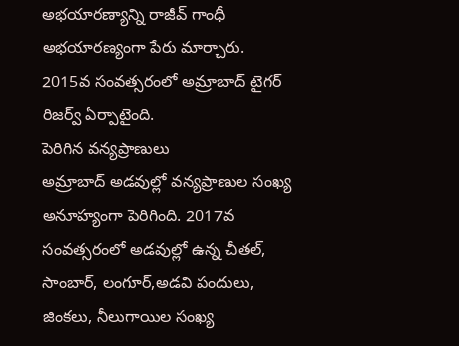అభయారణ్యాన్ని రాజీవ్ గాంధీ అభయారణ్యంగా పేరు మార్చారు. 2015వ సంవత్సరంలో అమ్రాబాద్ టైగర్ రిజర్వ్ ఏర్పాటైంది.
పెరిగిన వన్యప్రాణులు
అమ్రాబాద్ అడవుల్లో వన్యప్రాణుల సంఖ్య అనూహ్యంగా పెరిగింది. 2017వ సంవత్సరంలో అడవుల్లో ఉన్న చీతల్, సాంబార్, లంగూర్,అడవి పందులు, జింకలు, నీలుగాయిల సంఖ్య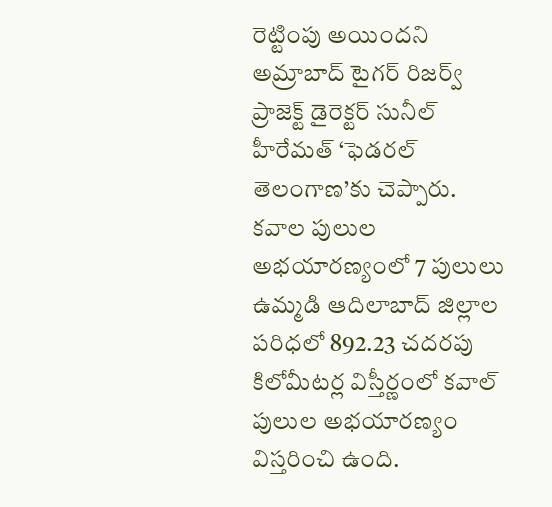రెట్టింపు అయిందని అమ్రాబాద్ టైగర్ రిజర్వ్ ప్రాజెక్ట్ డైరెక్టర్ సునీల్ హీరేమత్ ‘ఫెడరల్ తెలంగాణ’కు చెప్పారు.
కవాల పులుల అభయారణ్యంలో 7 పులులు
ఉమ్మడి ఆదిలాబాద్ జిల్లాల పరిధలో 892.23 చదరపు కిలోమీటర్ల విస్తీర్ణంలో కవాల్ పులుల అభయారణ్యం విస్తరించి ఉంది.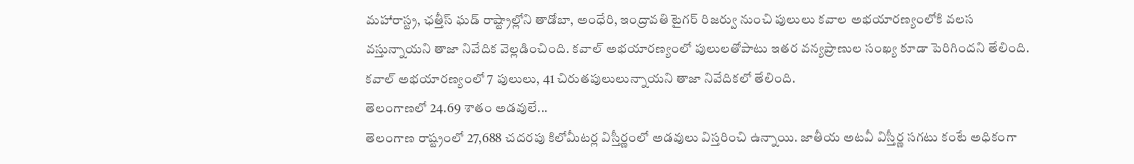మహారాస్ట్ర, ఛత్తీస్ ఘడ్ రాష్ట్రాల్లోని తాడోబా, అంధేరి, ఇంద్రావతి టైగర్ రిజర్వు నుంచి పులులు కవాల అభయారణ్యంలోకి వలస వస్తున్నాయని తాజా నివేదిక వెల్లడించింది. కవాల్ అభయారణ్యంలో పులులతోపాటు ఇతర వన్యప్రాణుల సంఖ్య కూడా పెరిగిందని తేలింది. కవాల్ అభయారణ్యంలో 7 పులులు, 41 చిరుతపులులున్నాయని తాజా నివేదికలో తేలింది.
తెలంగాణలో 24.69 శాతం అడవులే...
తెలంగాణ రాష్ట్రంలో 27,688 చదరపు కిలోమీటర్ల విస్తీర్ణంలో అడవులు విస్తరించి ఉన్నాయి. జాతీయ అటవీ విస్తీర్ణ సగటు కంటే అధికంగా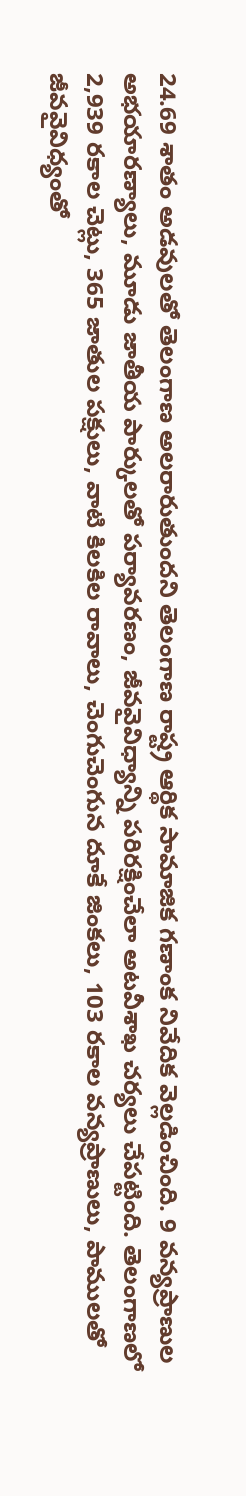24.69 శాతం అడవులతో తెలంగాణ అలరారుతుందని తెలంగాణ రాష్ట్ర ఆర్థిక సామాజిక గణాంక నివేదిక వెల్లడించింది. 9 వన్యప్రాణుల అభయారణ్యాలు, మూడు జాతీయ పార్కులతో పర్యావరణం, జీవవైవిధ్యాన్ని పరిరక్షించేలా అటవీశాఖ చర్యలు చేపట్టింది. తెలంగాణలో 2,939 రకాల చెట్లు, 365 జాతుల పక్షులు, వాటి కిలకిల రావాలు, చెంగుచెంగున దూకే జింకలు, 103 రకాల వన్యప్రాణులు, పాములతో జీవవైవిధ్యంతో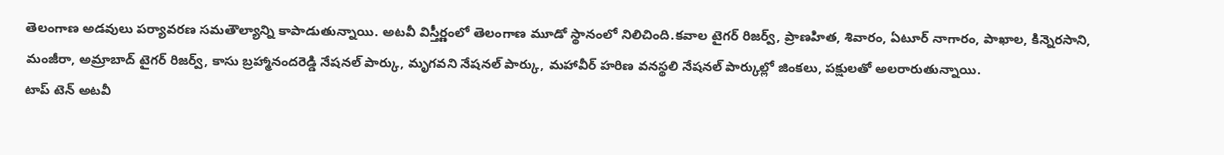తెలంగాణ అడవులు పర్యావరణ సమతౌల్యాన్ని కాపాడుతున్నాయి. అటవీ విస్తీర్ణంలో తెలంగాణ మూడో స్థానంలో నిలిచింది.కవాల టైగర్ రిజర్వ్, ప్రాణహిత, శివారం, ఏటూర్ నాగారం, పాఖాల, కిన్నెరసాని, మంజీరా, అమ్రాబాద్ టైగర్ రిజర్వ్, కాసు బ్రహ్మానందరెడ్డి నేషనల్ పార్కు, మృగవని నేషనల్ పార్కు, మహావీర్ హరిణ వనస్థలి నేషనల్ పార్కుల్లో జింకలు, పక్షులతో అలరారుతున్నాయి.
టాప్ టెన్ అటవీ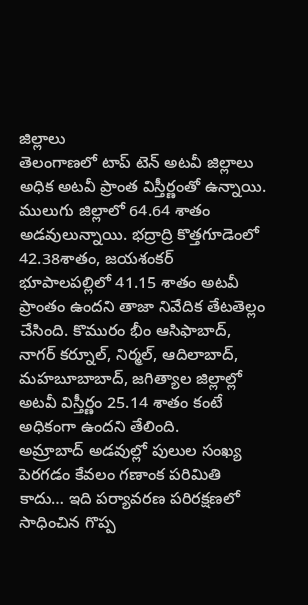జిల్లాలు
తెలంగాణలో టాప్ టెన్ అటవీ జిల్లాలు అధిక అటవీ ప్రాంత విస్తీర్ణంతో ఉన్నాయి. ములుగు జిల్లాలో 64.64 శాతం అడవులున్నాయి. భద్రాద్రి కొత్తగూడెంలో 42.38శాతం, జయశంకర్ భూపాలపల్లిలో 41.15 శాతం అటవీ ప్రాంతం ఉందని తాజా నివేదిక తేటతెల్లం చేసింది. కొమురం భీం ఆసిఫాబాద్, నాగర్ కర్నూల్, నిర్మల్, ఆదిలాబాద్, మహబూబాబాద్, జగిత్యాల జిల్లాల్లో అటవీ విస్తీర్ణం 25.14 శాతం కంటే అధికంగా ఉందని తేలింది.
అమ్రాబాద్ అడవుల్లో పులుల సంఖ్య పెరగడం కేవలం గణాంక పరిమితి కాదు… ఇది పర్యావరణ పరిరక్షణలో సాధించిన గొప్ప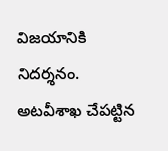విజయానికి నిదర్శనం. అటవీశాఖ చేపట్టిన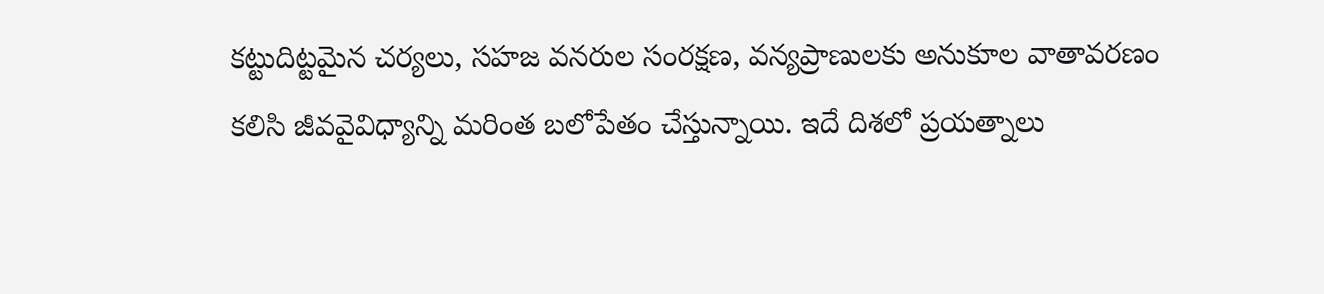కట్టుదిట్టమైన చర్యలు, సహజ వనరుల సంరక్షణ, వన్యప్రాణులకు అనుకూల వాతావరణం కలిసి జీవవైవిధ్యాన్ని మరింత బలోపేతం చేస్తున్నాయి. ఇదే దిశలో ప్రయత్నాలు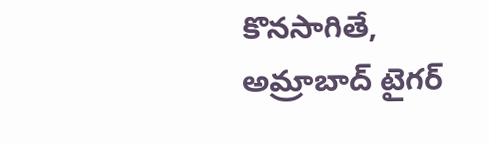కొనసాగితే, అమ్రాబాద్ టైగర్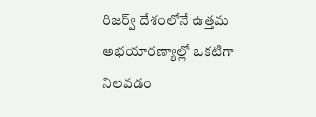రిజర్వ్ దేశంలోనే ఉత్తమ అభయారణ్యాల్లో ఒకటిగా నిలవడం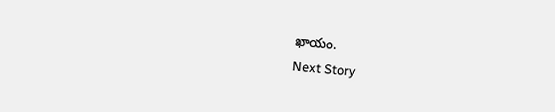ఖాయం.
Next Story